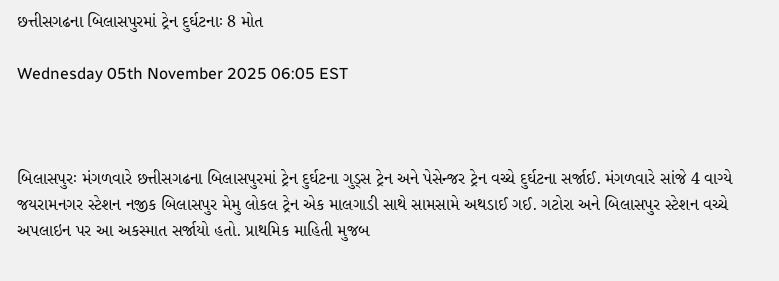છત્તીસગઢના બિલાસપુરમાં ટ્રેન દુર્ઘટનાઃ 8 મોત

Wednesday 05th November 2025 06:05 EST



બિલાસપુરઃ મંગળવારે છત્તીસગઢના બિલાસપુરમાં ટ્રેન દુર્ઘટના ગુડ્સ ટ્રેન અને પેસેન્જર ટ્રેન વચ્ચે દુર્ઘટના સર્જાઈ. મંગળવારે સાંજે 4 વાગ્યે જયરામનગર સ્ટેશન નજીક બિલાસપુર મેમુ લોકલ ટ્રેન એક માલગાડી સાથે સામસામે અથડાઈ ગઈ. ગટોરા અને બિલાસપુર સ્ટેશન વચ્ચે અપલાઇન પર આ અકસ્માત સર્જાયો હતો. પ્રાથમિક માહિતી મુજબ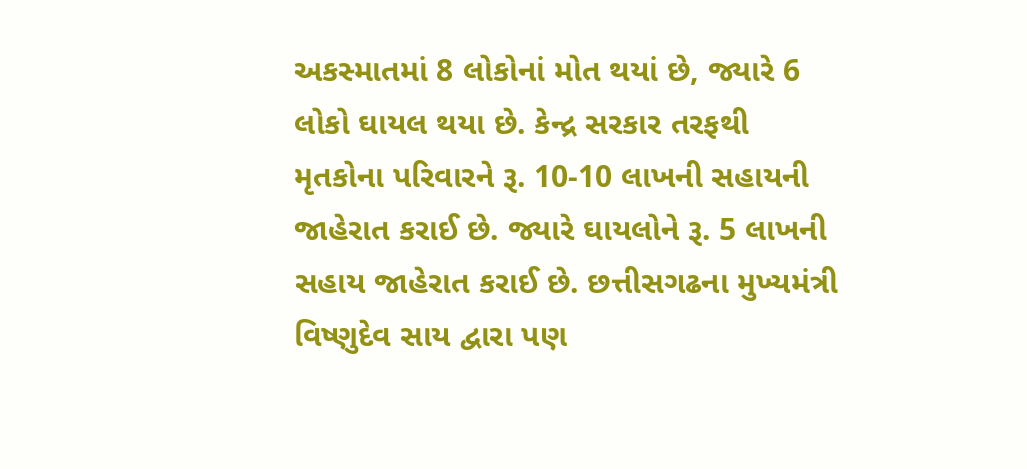અકસ્માતમાં 8 લોકોનાં મોત થયાં છે, જ્યારે 6 લોકો ઘાયલ થયા છે. કેન્દ્ર સરકાર તરફથી મૃતકોના પરિવારને રૂ. 10-10 લાખની સહાયની જાહેરાત કરાઈ છે. જ્યારે ઘાયલોને રૂ. 5 લાખની સહાય જાહેરાત કરાઈ છે. છત્તીસગઢના મુખ્યમંત્રી વિષ્ણુદેવ સાય દ્વારા પણ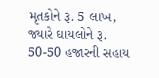મૃતકોને રૂ. 5 લાખ, જ્યારે ઘાયલોને રૂ. 50-50 હજારની સહાય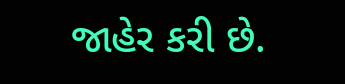જાહેર કરી છે.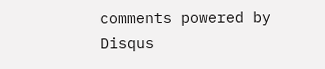comments powered by Disqus